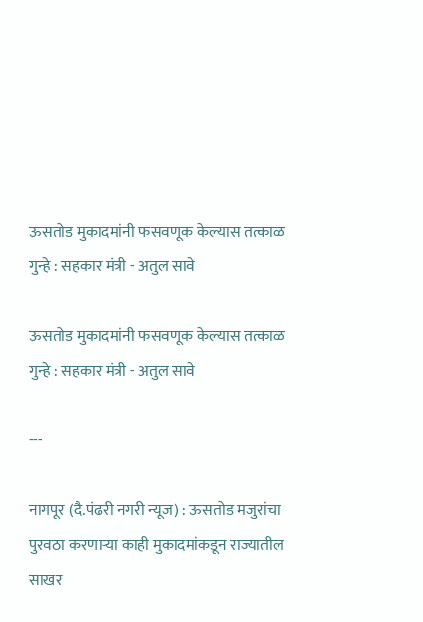ऊसतोड मुकादमांनी फसवणूक केल्यास तत्काळ गुन्हे : सहकार मंत्री - अतुल सावे

ऊसतोड मुकादमांनी फसवणूक केल्यास तत्काळ गुन्हे : सहकार मंत्री - अतुल सावे

---

नागपूर (दै.पंढरी नगरी न्यूज) : ऊसतोड मजुरांचा पुरवठा करणाऱ्या काही मुकादमांकडून राज्यातील साखर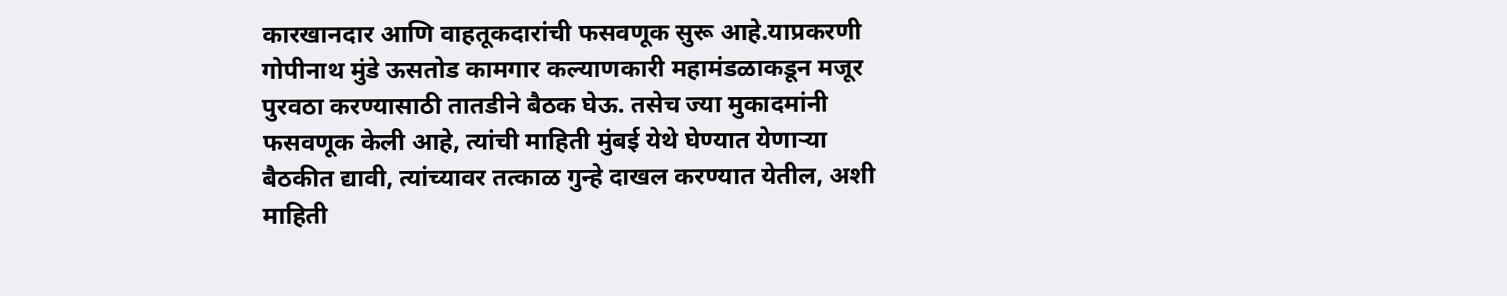कारखानदार आणि वाहतूकदारांची फसवणूक सुरू आहे.याप्रकरणी गोपीनाथ मुंडे ऊसतोड कामगार कल्याणकारी महामंडळाकडून मजूर पुरवठा करण्यासाठी तातडीने बैठक घेऊ. तसेच ज्या मुकादमांनी फसवणूक केली आहे, त्यांची माहिती मुंबई येथे घेण्यात येणाऱ्या बैठकीत द्यावी, त्यांच्यावर तत्काळ गुन्हे दाखल करण्यात येतील, अशी माहिती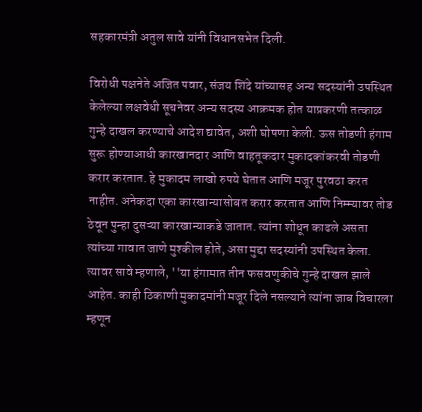सहकारमंत्री अतुल सावे यांनी विधानसभेत दिली.

विरोधी पक्षनेते अजित पवार, संजय शिंदे यांच्यासह अन्य सदस्यांनी उपस्थित केलेल्या लक्षवेधी सूचनेवर अन्य सदस्य आक्रमक होत याप्रकरणी तत्काळ गुन्हे दाखल करण्याचे आदेश द्यावेत, अशी घोषणा केली. ऊस तोडणी हंगाम सुरू होण्याआधी कारखानदार आणि वाहतूकदार मुकादकांकरवी तोडणी करार करतात. हे मुकादम लाखो रुपये घेतात आणि मजूर पुरवठा करत नाहीत. अनेकदा एका कारखान्यासोबत करार करतात आणि निम्म्यावर तोड ठेवून पुन्हा दुसऱ्या कारखान्याकडे जातात. त्यांना शोधून काढले असता त्यांच्या गावात जाणे मुश्कील होते, असा मुद्दा सदस्यांनी उपस्थित केला. त्यावर सावे म्हणाले, ''या हंगामात तीन फसवणुकीचे गुन्हे दाखल झाले आहेत. काही ठिकाणी मुकादमांनी मजूर दिले नसल्याने त्यांना जाब विचारला म्हणून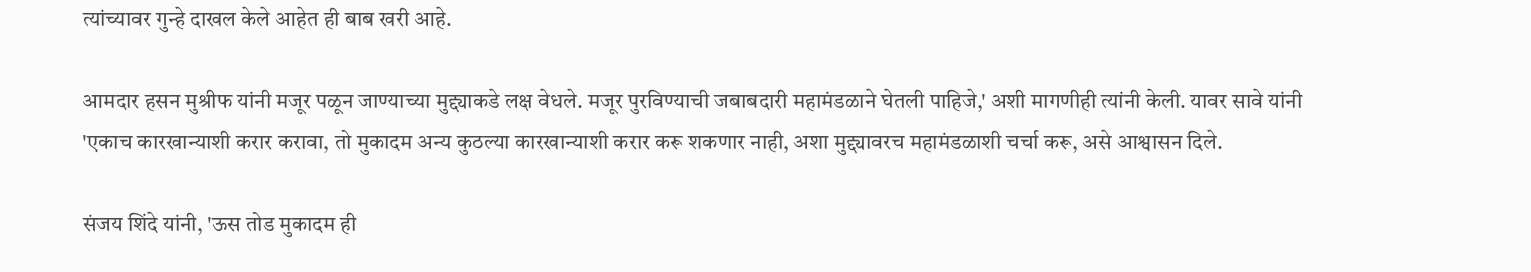त्यांच्यावर गुन्हे दाखल केले आहेत ही बाब खरी आहे.

आमदार हसन मुश्रीफ यांनी मजूर पळून जाण्याच्या मुद्द्याकडे लक्ष वेधले. मजूर पुरविण्याची जबाबदारी महामंडळाने घेतली पाहिजे,' अशी मागणीही त्यांनी केली. यावर सावे यांनी 'एकाच कारखान्याशी करार करावा, तो मुकादम अन्य कुठल्या कारखान्याशी करार करू शकणार नाही, अशा मुद्द्यावरच महामंडळाशी चर्चा करू, असे आश्वासन दिले.

संजय शिंदे यांनी, 'ऊस तोड मुकादम ही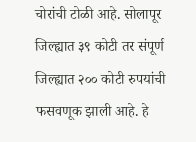चोरांची टोळी आहे. सोलापूर जिल्ह्यात ३९ कोटी तर संपूर्ण जिल्ह्यात २०० कोटी रुपयांची फसवणूक झाली आहे. हे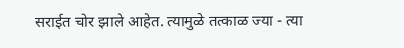सराईत चोर झाले आहेत. त्यामुळे तत्काळ ज्या - त्या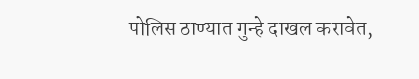पोलिस ठाण्यात गुन्हे दाखल करावेत,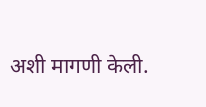अशी मागणी केली.